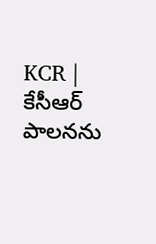KCR | కేసీఆర్ పాలనను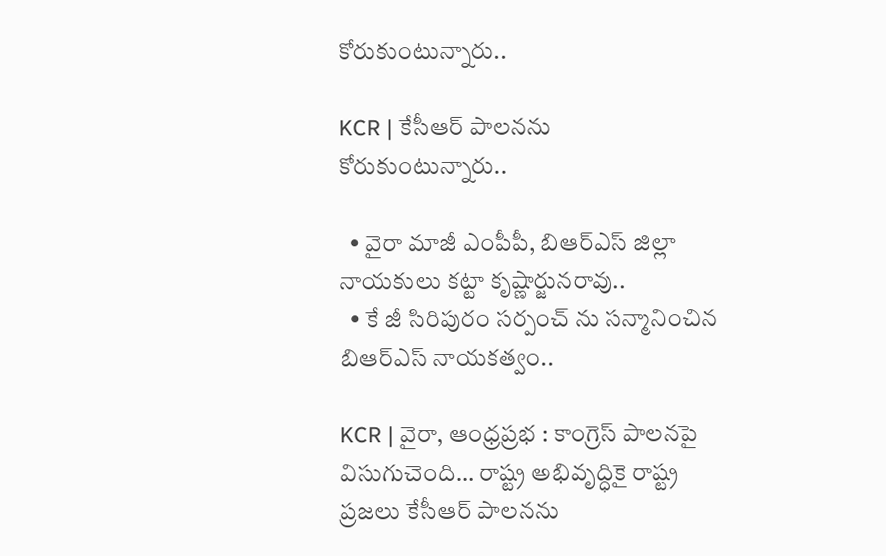కోరుకుంటున్నారు..

KCR | కేసీఆర్ పాలనను కోరుకుంటున్నారు..

  • వైరా మాజీ ఎంపీపీ, బిఆర్ఎస్ జిల్లా నాయకులు కట్టా కృష్ణార్జునరావు..
  • కే జీ సిరిపురం సర్పంచ్ ను సన్మానించిన బిఆర్ఎస్ నాయకత్వం..

KCR | వైరా, ఆంధ్రప్రభ : కాంగ్రెస్ పాలనపై విసుగుచెంది… రాష్ట్ర అభివృద్ధికై రాష్ట్ర ప్రజలు కేసీఆర్ పాలనను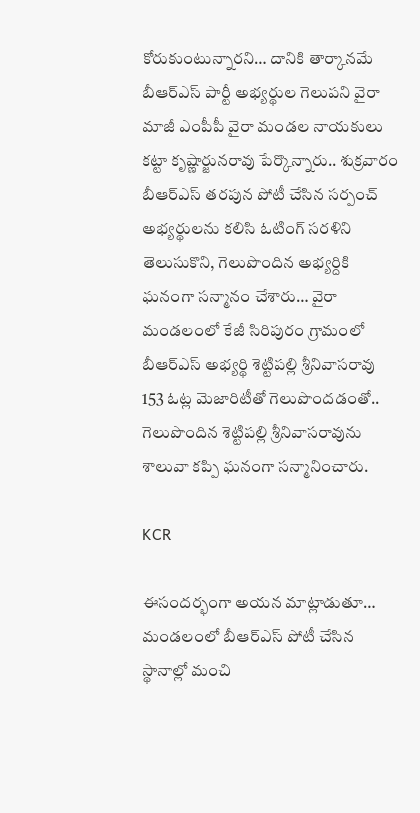కోరుకుంటున్నారని… దానికి తార్కానమే బీఆర్ఎస్ పార్టీ అభ్యర్థుల గెలుపని వైరా మాజీ ఎంపీపీ వైరా మండల నాయకులు కట్టా కృష్ణార్జునరావు పేర్కొన్నారు.. శుక్రవారం బీఆర్ఎస్ తరపున పోటీ చేసిన సర్పంచ్ అభ్యర్థులను కలిసి ఓటింగ్ సరళిని తెలుసుకొని, గెలుపొందిన అభ్యర్దికి ఘనంగా సన్మానం చేశారు… వైరా మండలంలో కేజీ సిరిపురం గ్రామంలో బీఆర్ఎస్ అభ్యర్థి శెట్టిపల్లి శ్రీనివాసరావు 153 ఓట్ల మెజారిటీతో గెలుపొందడంతో.. గెలుపొందిన శెట్టిపల్లి శ్రీనివాసరావును శాలువా కప్పి ఘనంగా సన్మానించారు.

KCR

ఈసందర్భంగా అయన మాట్లాడుతూ… మండలంలో బీఆర్ఎస్ పోటీ చేసిన స్థానాల్లో మంచి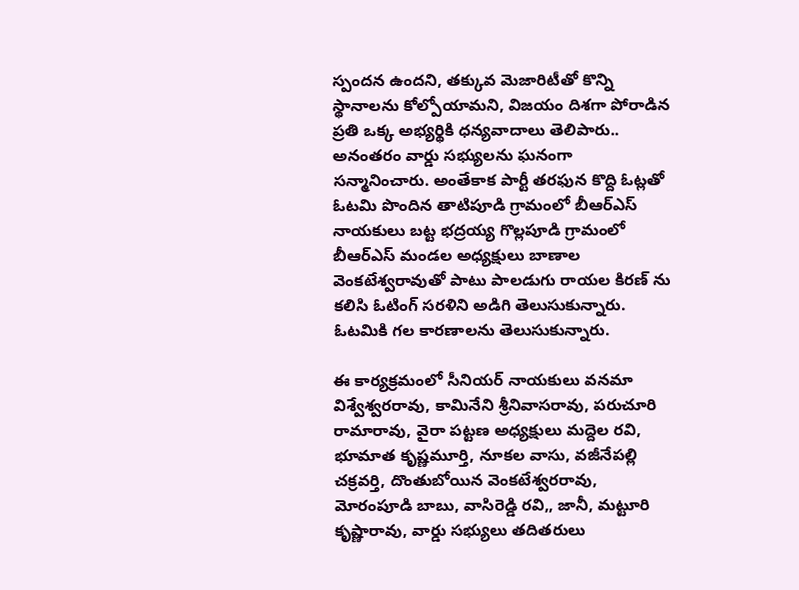స్పందన ఉందని, తక్కువ మెజారిటీతో కొన్ని స్థానాలను కోల్పోయామని, విజయం దిశగా పోరాడిన ప్రతి ఒక్క అభ్యర్థికి ధన్యవాదాలు తెలిపారు.. అనంతరం వార్డు సభ్యులను ఘనంగా సన్మానించారు. అంతేకాక పార్టీ తరఫున కొద్ది ఓట్లతో ఓటమి పొందిన తాటిపూడి గ్రామంలో బీఆర్ఎస్ నాయకులు బట్ట భద్రయ్య గొల్లపూడి గ్రామంలో బీఆర్ఎస్ మండల అధ్యక్షులు బాణాల వెంకటేశ్వరావుతో పాటు పాలడుగు రాయల కిరణ్ ను కలిసి ఓటింగ్ సరళిని అడిగి తెలుసుకున్నారు. ఓటమికి గల కారణాలను తెలుసుకున్నారు.

ఈ కార్యక్రమంలో సీనియర్ నాయకులు వనమా విశ్వేశ్వరరావు, కామినేని శ్రీనివాసరావు, పరుచూరి రామారావు, వైరా పట్టణ అధ్యక్షులు మద్దెల రవి, భూమాత కృష్ణమూర్తి, నూకల వాసు, వజీనేపల్లి చక్రవర్తి, దొంతుబోయిన వెంకటేశ్వరరావు, మోరంపూడి బాబు, వాసిరెడ్డి రవి,, జానీ, మట్టూరి కృష్ణారావు, వార్డు సభ్యులు తదితరులు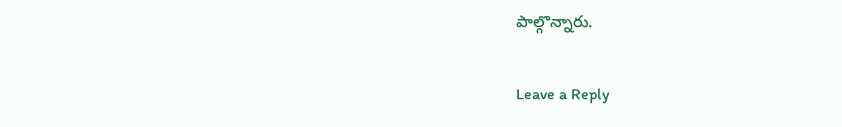పాల్గొన్నారు.

Leave a Reply